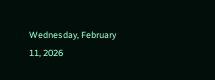Wednesday, February 11, 2026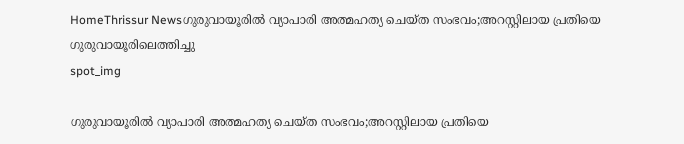HomeThrissur Newsഗുരുവായൂരിൽ വ്യാപാരി അത്മഹത്യ ചെയ്‌ത സംഭവം;അറസ്റ്റിലായ പ്രതിയെ ഗുരുവായൂരിലെത്തിച്ചു
spot_img

ഗുരുവായൂരിൽ വ്യാപാരി അത്മഹത്യ ചെയ്‌ത സംഭവം;അറസ്റ്റിലായ പ്രതിയെ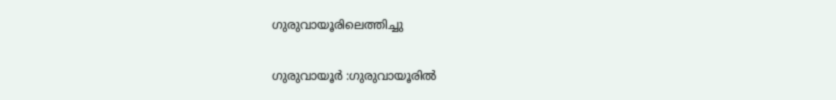ഗുരുവായൂരിലെത്തിച്ചു

ഗുരുവായൂർ :ഗുരുവായൂരിൽ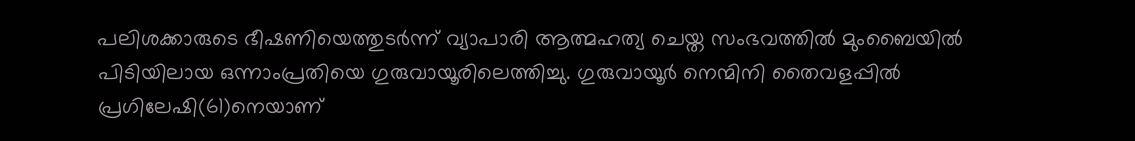പലിശക്കാരുടെ ഭീഷണിയെത്തുടർന്ന് വ്യാപാരി ആത്മഹത്യ ചെയ്ത സംഭവത്തിൽ മുംബൈയിൽ പിടിയിലായ ഒന്നാംപ്രതിയെ ഗുരുവായൂരിലെത്തിച്ചു. ഗുരുവായൂർ നെന്മിനി തൈവളപ്പിൽ പ്രഗിലേഷി(61)നെയാണ്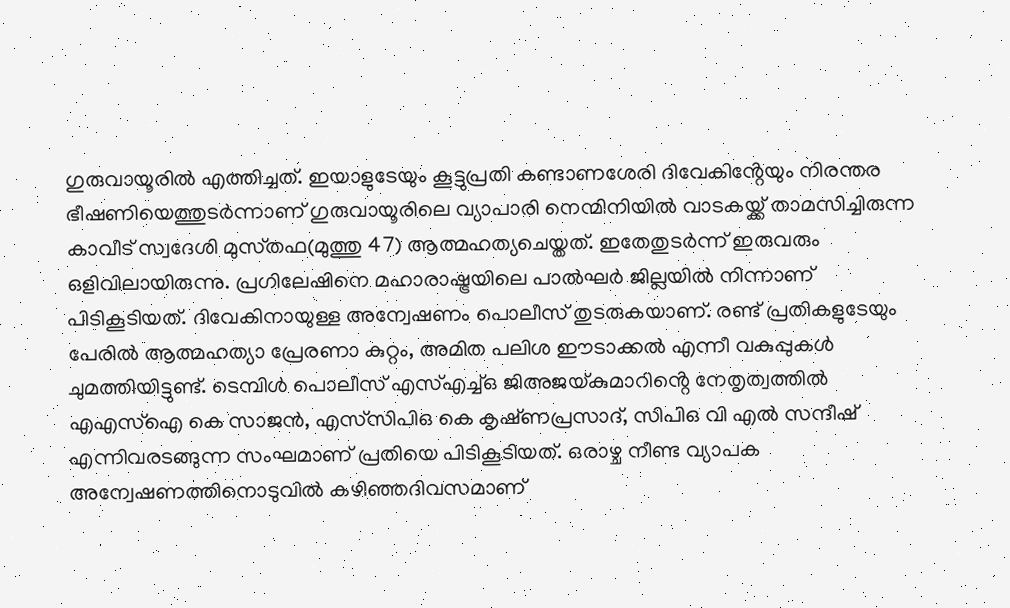ഗുരുവായൂരിൽ എത്തിച്ചത്. ഇയാളുടേയും കൂട്ടുപ്രതി കണ്ടാണശേരി ദിവേകിൻ്റേയും നിരന്തര ഭീഷണിയെത്തുടർന്നാണ് ഗുരുവായൂരിലെ വ്യാപാരി നെന്മിനിയിൽ വാടകയ്ക്ക് താമസിച്ചിരുന്ന കാവീട് സ്വദേശി മുസ്‌തഫ(മുത്തു 47) ആത്മഹത്യചെയ്തത്. ഇതേതുടർന്ന് ഇരുവരും ഒളിവിലായിരുന്നു. പ്രഗിലേഷിനെ മഹാരാഷ്ട്രയിലെ പാൽഘർ ജില്ലയിൽ നിന്നാണ് പിടികൂടിയത്. ദിവേകിനായുള്ള അന്വേഷണം പൊലീസ് തുടരുകയാണ്. രണ്ട് പ്രതികളുടേയും പേരിൽ ആത്മഹത്യാ പ്രേരണാ കുറ്റം, അമിത പലിശ ഈടാക്കൽ എന്നീ വകുപ്പുകൾ ചുമത്തിയിട്ടുണ്ട്. ടെമ്പിൾ പൊലീസ് എസ്എച്ച്ഒ ജിഅജയ്കുമാറിൻ്റെ നേതൃത്വത്തിൽ എഎസ്ഐ കെ സാജൻ, എസ്‌സിപിഒ കെ കൃഷ്‌ണപ്രസാദ്, സിപിഒ വി എൽ സന്ദീഷ് എന്നിവരടങ്ങുന്ന സംഘമാണ് പ്രതിയെ പിടികൂടിയത്. ഒരാഴ്ച‌ നീണ്ട വ്യാപക അന്വേഷണത്തിനൊടുവിൽ കഴിഞ്ഞദിവസമാണ്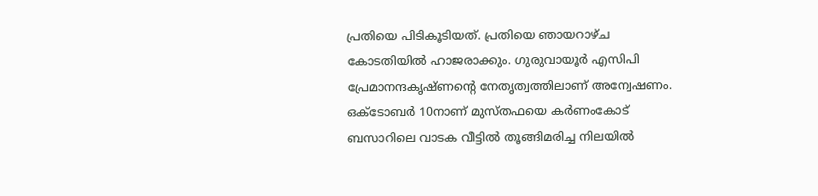പ്രതിയെ പിടികൂടിയത്. പ്രതിയെ ഞായറാഴ്‌ച കോടതിയിൽ ഹാജരാക്കും. ഗുരുവായൂർ എസിപി പ്രേമാനന്ദകൃഷ്‌ണൻ്റെ നേതൃത്വത്തിലാണ് അന്വേഷണം. ഒക്ടോബർ 10നാണ് മുസ്‌തഫയെ കർണംകോട് ബസാറിലെ വാടക വീട്ടിൽ തൂങ്ങിമരിച്ച നിലയിൽ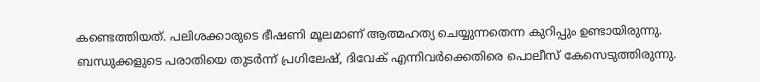കണ്ടെത്തിയത്. പലിശക്കാരുടെ ഭീഷണി മൂലമാണ് ആത്മഹത്യ ചെയ്യുന്നതെന്ന കുറിപ്പും ഉണ്ടായിരുന്നു. ബന്ധുക്കളുടെ പരാതിയെ തുടർന്ന് പ്രഗിലേഷ്, ദിവേക് എന്നിവർക്കെതിരെ പൊലീസ് കേസെടുത്തിരുന്നു.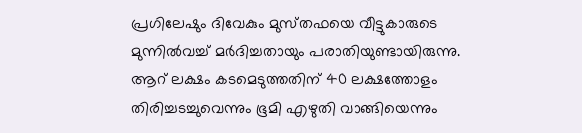പ്രഗിലേഷും ദിവേകും മുസ്‌തഫയെ വീട്ടുകാരുടെ മുന്നിൽവച്ച് മർദിച്ചതായും പരാതിയുണ്ടായിരുന്നു. ആറ് ലക്ഷം കടമെടുത്തതിന് 40 ലക്ഷത്തോളം തിരിച്ചടച്ചുവെന്നും ഭൂമി എഴുതി വാങ്ങിയെന്നും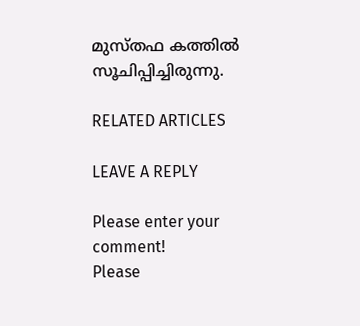മുസ്‌തഫ കത്തിൽ സൂചിപ്പിച്ചിരുന്നു.

RELATED ARTICLES

LEAVE A REPLY

Please enter your comment!
Please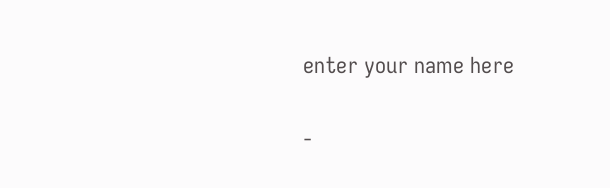enter your name here

-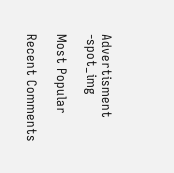Advertisment -spot_img

Most Popular

Recent Comments